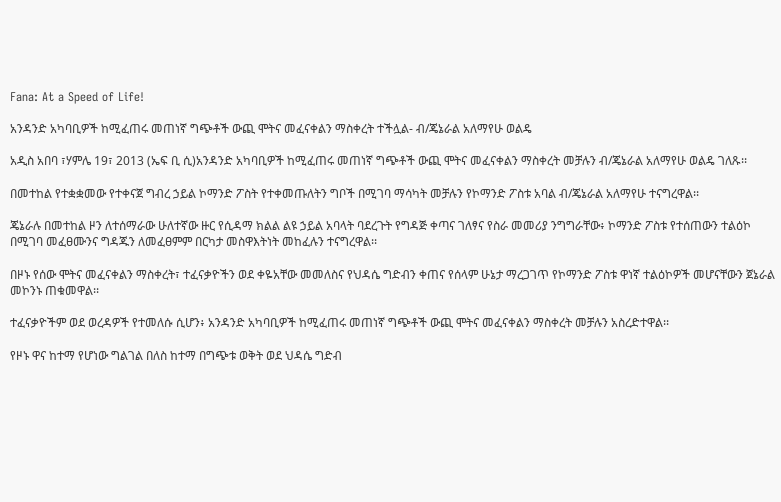Fana: At a Speed of Life!

አንዳንድ አካባቢዎች ከሚፈጠሩ መጠነኛ ግጭቶች ውጪ ሞትና መፈናቀልን ማስቀረት ተችሏል- ብ/ጄኔራል አለማየሁ ወልዴ

አዲስ አበባ ፣ሃምሌ 19፣ 2013 (ኤፍ ቢ ሲ)አንዳንድ አካባቢዎች ከሚፈጠሩ መጠነኛ ግጭቶች ውጪ ሞትና መፈናቀልን ማስቀረት መቻሉን ብ/ጄኔራል አለማየሁ ወልዴ ገለጹ፡፡

በመተከል የተቋቋመው የተቀናጀ ግብረ ኃይል ኮማንድ ፖስት የተቀመጡለትን ግቦች በሚገባ ማሳካት መቻሉን የኮማንድ ፖስቱ አባል ብ/ጄኔራል አለማየሁ ተናግረዋል፡፡

ጄኔራሉ በመተከል ዞን ለተሰማራው ሁለተኛው ዙር የሲዳማ ክልል ልዩ ኃይል አባላት ባደረጉት የግዳጅ ቀጣና ገለፃና የስራ መመሪያ ንግግራቸው፥ ኮማንድ ፖስቱ የተሰጠውን ተልዕኮ በሚገባ መፈፀሙንና ግዳጁን ለመፈፀምም በርካታ መስዋእትነት መከፈሉን ተናግረዋል፡፡

በዞኑ የሰው ሞትና መፈናቀልን ማስቀረት፣ ተፈናቃዮችን ወደ ቀዬአቸው መመለስና የህዳሴ ግድብን ቀጠና የሰላም ሁኔታ ማረጋገጥ የኮማንድ ፖስቱ ዋነኛ ተልዕኮዎች መሆናቸውን ጀኔራል መኮንኑ ጠቁመዋል፡፡

ተፈናቃዮችም ወደ ወረዳዎች የተመለሱ ሲሆን፥ አንዳንድ አካባቢዎች ከሚፈጠሩ መጠነኛ ግጭቶች ውጪ ሞትና መፈናቀልን ማስቀረት መቻሉን አስረድተዋል፡፡

የዞኑ ዋና ከተማ የሆነው ግልገል በለስ ከተማ በግጭቱ ወቅት ወደ ህዳሴ ግድብ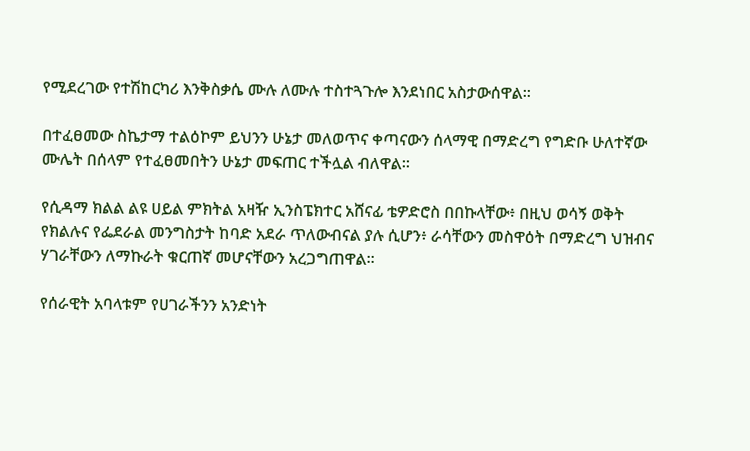የሚደረገው የተሽከርካሪ እንቅስቃሴ ሙሉ ለሙሉ ተስተጓጉሎ እንደነበር አስታውሰዋል፡፡

በተፈፀመው ስኬታማ ተልዕኮም ይህንን ሁኔታ መለወጥና ቀጣናውን ሰላማዊ በማድረግ የግድቡ ሁለተኛው ሙሌት በሰላም የተፈፀመበትን ሁኔታ መፍጠር ተችሏል ብለዋል፡፡

የሲዳማ ክልል ልዩ ሀይል ምክትል አዛዥ ኢንስፔክተር አሸናፊ ቴዎድሮስ በበኩላቸው፥ በዚህ ወሳኝ ወቅት የክልሉና የፌደራል መንግስታት ከባድ አደራ ጥለውብናል ያሉ ሲሆን፥ ራሳቸውን መስዋዕት በማድረግ ህዝብና ሃገራቸውን ለማኩራት ቁርጠኛ መሆናቸውን አረጋግጠዋል፡፡

የሰራዊት አባላቱም የሀገራችንን አንድነት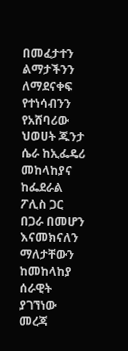በመፈታተን ልማታችንን ለማደናቀፍ የተነሳብንን የአሸባሪው ህወሀት ጁንታ ሴራ ከኢፌዴሪ መከላከያና ከፌደራል ፖሊስ ጋር በጋራ በመሆን እናመክናለን ማለታቸውን ከመከላከያ ሰራዊት ያገኘነው መረጃ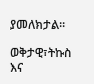ያመለክታል፡፡

ወቅታዊ፣ትኩስ እና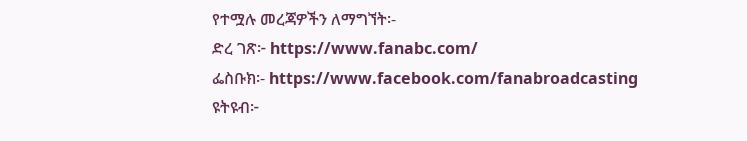የተሟሉ መረጃዎችን ለማግኘት፡-
ድረ ገጽ፦ https://www.fanabc.com/
ፌስቡክ፡- https://www.facebook.com/fanabroadcasting
ዩትዩብ፦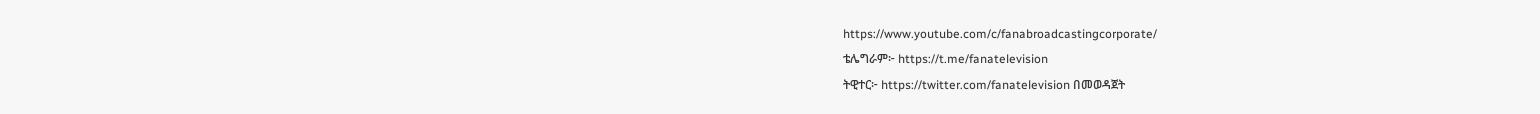https://www.youtube.com/c/fanabroadcastingcorporate/
ቴሌግራም፦ https://t.me/fanatelevision
ትዊተር፦ https://twitter.com/fanatelevision በመወዳጀት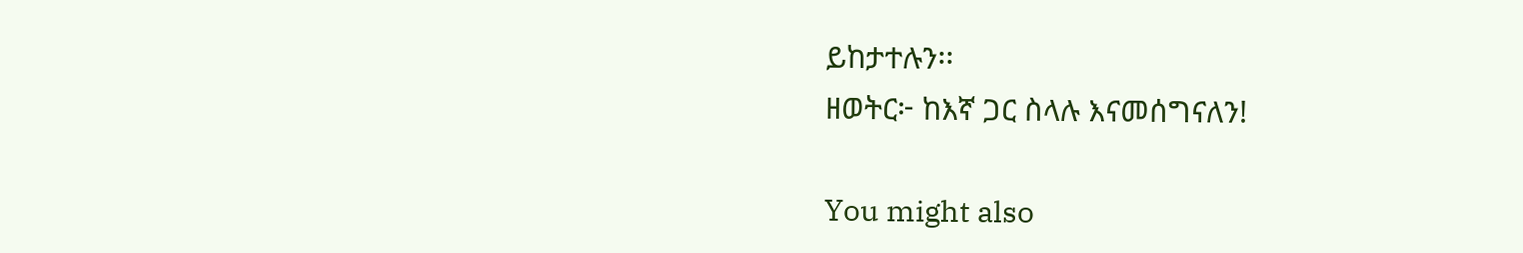ይከታተሉን፡፡
ዘወትር፦ ከእኛ ጋር ስላሉ እናመሰግናለን!

You might also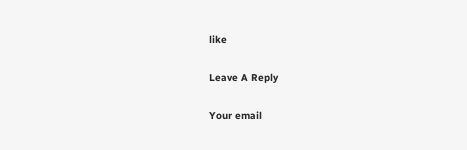like

Leave A Reply

Your email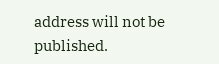address will not be published.